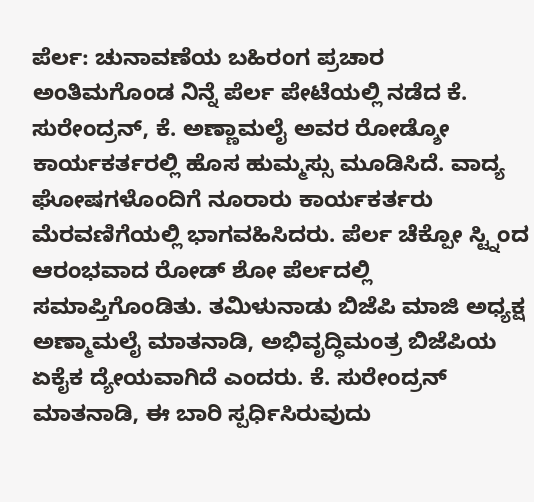ಪೆರ್ಲ: ಚುನಾವಣೆಯ ಬಹಿರಂಗ ಪ್ರಚಾರ ಅಂತಿಮಗೊಂಡ ನಿನ್ನೆ ಪೆರ್ಲ ಪೇಟೆಯಲ್ಲಿ ನಡೆದ ಕೆ. ಸುರೇಂದ್ರನ್, ಕೆ. ಅಣ್ಣಾಮಲೈ ಅವರ ರೋಡ್ಶೋ ಕಾರ್ಯಕರ್ತರಲ್ಲಿ ಹೊಸ ಹುಮ್ಮಸ್ಸು ಮೂಡಿಸಿದೆ. ವಾದ್ಯ ಘೋಷಗಳೊಂದಿಗೆ ನೂರಾರು ಕಾರ್ಯಕರ್ತರು ಮೆರವಣಿಗೆಯಲ್ಲಿ ಭಾಗವಹಿಸಿದರು. ಪೆರ್ಲ ಚೆಕ್ಪೋ ಸ್ಟ್ನಿಂದ ಆರಂಭವಾದ ರೋಡ್ ಶೋ ಪೆರ್ಲದಲ್ಲಿ ಸಮಾಪ್ತಿಗೊಂಡಿತು. ತಮಿಳುನಾಡು ಬಿಜೆಪಿ ಮಾಜಿ ಅಧ್ಯಕ್ಷ ಅಣ್ಮಾಮಲೈ ಮಾತನಾಡಿ, ಅಭಿವೃದ್ಧಿಮಂತ್ರ ಬಿಜೆಪಿಯ ಏಕೈಕ ದ್ಯೇಯವಾಗಿದೆ ಎಂದರು. ಕೆ. ಸುರೇಂದ್ರನ್ ಮಾತನಾಡಿ, ಈ ಬಾರಿ ಸ್ಪರ್ಧಿಸಿರುವುದು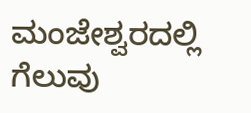ಮಂಜೇಶ್ವರದಲ್ಲಿ ಗೆಲುವು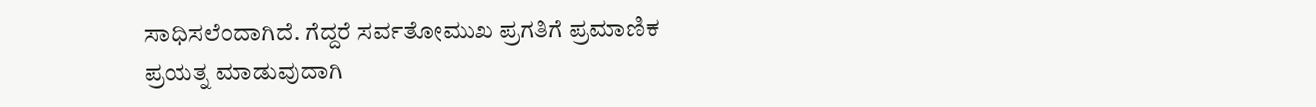ಸಾಧಿಸಲೆಂದಾಗಿದೆ. ಗೆದ್ದರೆ ಸರ್ವತೋಮುಖ ಪ್ರಗತಿಗೆ ಪ್ರಮಾಣಿಕ ಪ್ರಯತ್ನ ಮಾಡುವುದಾಗಿ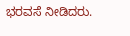ಭರವಸೆ ನೀಡಿದರು.